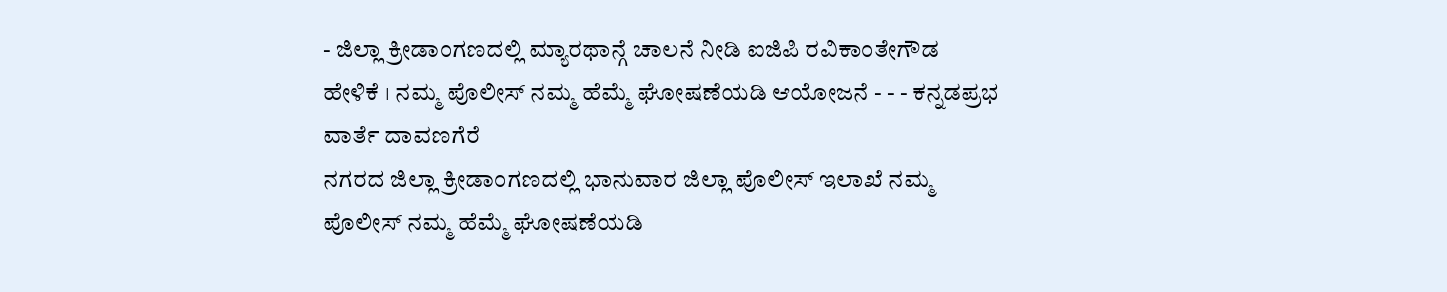- ಜಿಲ್ಲಾ ಕ್ರೀಡಾಂಗಣದಲ್ಲಿ ಮ್ಯಾರಥಾನ್ಗೆ ಚಾಲನೆ ನೀಡಿ ಐಜಿಪಿ ರವಿಕಾಂತೇಗೌಡ ಹೇಳಿಕೆ । ನಮ್ಮ ಪೊಲೀಸ್ ನಮ್ಮ ಹೆಮ್ಮೆ ಘೋಷಣೆಯಡಿ ಆಯೋಜನೆ - - - ಕನ್ನಡಪ್ರಭ ವಾರ್ತೆ ದಾವಣಗೆರೆ
ನಗರದ ಜಿಲ್ಲಾ ಕ್ರೀಡಾಂಗಣದಲ್ಲಿ ಭಾನುವಾರ ಜಿಲ್ಲಾ ಪೊಲೀಸ್ ಇಲಾಖೆ ನಮ್ಮ ಪೊಲೀಸ್ ನಮ್ಮ ಹೆಮ್ಮೆ ಘೋಷಣೆಯಡಿ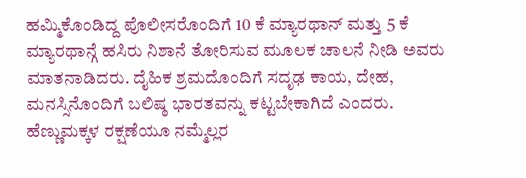ಹಮ್ಮಿಕೊಂಡಿದ್ದ ಪೊಲೀಸರೊಂದಿಗೆ 10 ಕೆ ಮ್ಯಾರಥಾನ್ ಮತ್ತು 5 ಕೆ ಮ್ಯಾರಥಾನ್ಗೆ ಹಸಿರು ನಿಶಾನೆ ತೋರಿಸುವ ಮೂಲಕ ಚಾಲನೆ ನೀಡಿ ಅವರು ಮಾತನಾಡಿದರು. ದೈಹಿಕ ಶ್ರಮದೊಂದಿಗೆ ಸದೃಢ ಕಾಯ, ದೇಹ, ಮನಸ್ಸಿನೊಂದಿಗೆ ಬಲಿಷ್ಠ ಭಾರತವನ್ನು ಕಟ್ಟಬೇಕಾಗಿದೆ ಎಂದರು.
ಹೆಣ್ಣುಮಕ್ಕಳ ರಕ್ಷಣೆಯೂ ನಮ್ಮೆಲ್ಲರ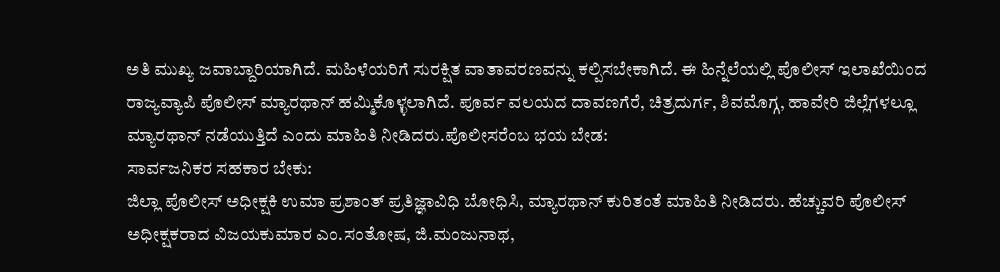ಅತಿ ಮುಖ್ಯ ಜವಾಬ್ದಾರಿಯಾಗಿದೆ. ಮಹಿಳೆಯರಿಗೆ ಸುರಕ್ಷಿತ ವಾತಾವರಣವನ್ನು ಕಲ್ಪಿಸಬೇಕಾಗಿದೆ. ಈ ಹಿನ್ನೆಲೆಯಲ್ಲಿ ಪೊಲೀಸ್ ಇಲಾಖೆಯಿಂದ ರಾಜ್ಯವ್ಯಾಪಿ ಪೊಲೀಸ್ ಮ್ಯಾರಥಾನ್ ಹಮ್ಮಿಕೊಳ್ಳಲಾಗಿದೆ. ಪೂರ್ವ ವಲಯದ ದಾವಣಗೆರೆ, ಚಿತ್ರದುರ್ಗ, ಶಿವಮೊಗ್ಗ, ಹಾವೇರಿ ಜಿಲ್ಲೆಗಳಲ್ಲೂ ಮ್ಯಾರಥಾನ್ ನಡೆಯುತ್ತಿದೆ ಎಂದು ಮಾಹಿತಿ ನೀಡಿದರು.ಪೊಲೀಸರೆಂಬ ಭಯ ಬೇಡ:
ಸಾರ್ವಜನಿಕರ ಸಹಕಾರ ಬೇಕು:
ಜಿಲ್ಲಾ ಪೊಲೀಸ್ ಅಧೀಕ್ಷಕಿ ಉಮಾ ಪ್ರಶಾಂತ್ ಪ್ರತಿಜ್ಞಾವಿಧಿ ಬೋಧಿಸಿ, ಮ್ಯಾರಥಾನ್ ಕುರಿತಂತೆ ಮಾಹಿತಿ ನೀಡಿದರು. ಹೆಚ್ಚುವರಿ ಪೊಲೀಸ್ ಅಧೀಕ್ಷಕರಾದ ವಿಜಯಕುಮಾರ ಎಂ.ಸಂತೋಷ, ಜಿ.ಮಂಜುನಾಥ,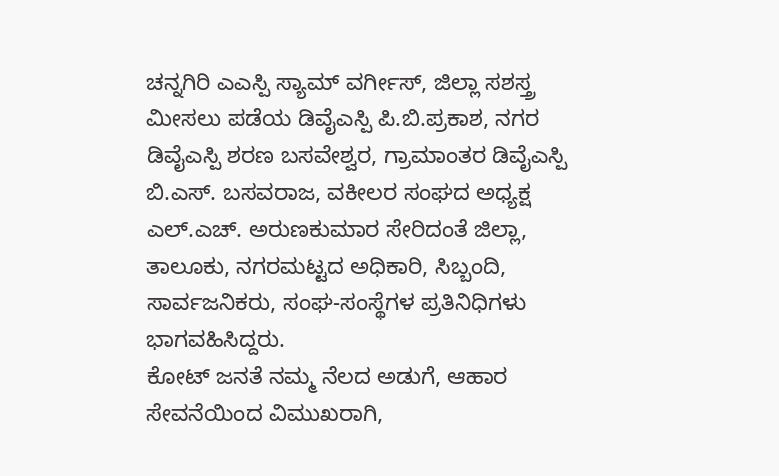ಚನ್ನಗಿರಿ ಎಎಸ್ಪಿ ಸ್ಯಾಮ್ ವರ್ಗೀಸ್, ಜಿಲ್ಲಾ ಸಶಸ್ತ್ರ ಮೀಸಲು ಪಡೆಯ ಡಿವೈಎಸ್ಪಿ ಪಿ.ಬಿ.ಪ್ರಕಾಶ, ನಗರ ಡಿವೈಎಸ್ಪಿ ಶರಣ ಬಸವೇಶ್ವರ, ಗ್ರಾಮಾಂತರ ಡಿವೈಎಸ್ಪಿ ಬಿ.ಎಸ್. ಬಸವರಾಜ, ವಕೀಲರ ಸಂಘದ ಅಧ್ಯಕ್ಷ ಎಲ್.ಎಚ್. ಅರುಣಕುಮಾರ ಸೇರಿದಂತೆ ಜಿಲ್ಲಾ, ತಾಲೂಕು, ನಗರಮಟ್ಟದ ಅಧಿಕಾರಿ, ಸಿಬ್ಬಂದಿ, ಸಾರ್ವಜನಿಕರು, ಸಂಘ-ಸಂಸ್ಥೆಗಳ ಪ್ರತಿನಿಧಿಗಳು ಭಾಗವಹಿಸಿದ್ದರು.
ಕೋಟ್ ಜನತೆ ನಮ್ಮ ನೆಲದ ಅಡುಗೆ, ಆಹಾರ ಸೇವನೆಯಿಂದ ವಿಮುಖರಾಗಿ,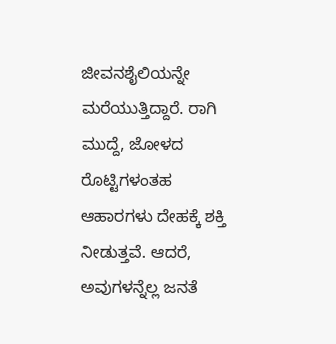ಜೀವನಶೈಲಿಯನ್ನೇ ಮರೆಯುತ್ತಿದ್ದಾರೆ. ರಾಗಿ ಮುದ್ದೆ, ಜೋಳದ ರೊಟ್ಟಿಗಳಂತಹ ಆಹಾರಗಳು ದೇಹಕ್ಕೆ ಶಕ್ತಿ ನೀಡುತ್ತವೆ. ಆದರೆ, ಅವುಗಳನ್ನೆಲ್ಲ ಜನತೆ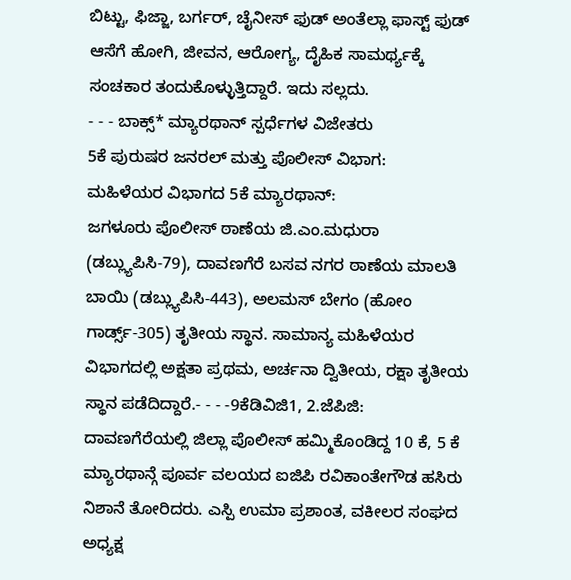ಬಿಟ್ಟು, ಫಿಜ್ಜಾ, ಬರ್ಗರ್, ಚೈನೀಸ್ ಫುಡ್ ಅಂತೆಲ್ಲಾ ಫಾಸ್ಟ್ ಫುಡ್ ಆಸೆಗೆ ಹೋಗಿ, ಜೀವನ, ಆರೋಗ್ಯ, ದೈಹಿಕ ಸಾಮರ್ಥ್ಯಕ್ಕೆ ಸಂಚಕಾರ ತಂದುಕೊಳ್ಳುತ್ತಿದ್ದಾರೆ. ಇದು ಸಲ್ಲದು.
- - - ಬಾಕ್ಸ್* ಮ್ಯಾರಥಾನ್ ಸ್ಪರ್ಧೆಗಳ ವಿಜೇತರು
5ಕೆ ಪುರುಷರ ಜನರಲ್ ಮತ್ತು ಪೊಲೀಸ್ ವಿಭಾಗ:
ಮಹಿಳೆಯರ ವಿಭಾಗದ 5ಕೆ ಮ್ಯಾರಥಾನ್:
ಜಗಳೂರು ಪೊಲೀಸ್ ಠಾಣೆಯ ಜಿ.ಎಂ.ಮಧುರಾ (ಡಬ್ಲ್ಯುಪಿಸಿ-79), ದಾವಣಗೆರೆ ಬಸವ ನಗರ ಠಾಣೆಯ ಮಾಲತಿ ಬಾಯಿ (ಡಬ್ಲ್ಯುಪಿಸಿ-443), ಅಲಮಸ್ ಬೇಗಂ (ಹೋಂ ಗಾರ್ಡ್ಸ್-305) ತೃತೀಯ ಸ್ಥಾನ. ಸಾಮಾನ್ಯ ಮಹಿಳೆಯರ ವಿಭಾಗದಲ್ಲಿ ಅಕ್ಷತಾ ಪ್ರಥಮ, ಅರ್ಚನಾ ದ್ವಿತೀಯ, ರಕ್ಷಾ ತೃತೀಯ ಸ್ಥಾನ ಪಡೆದಿದ್ದಾರೆ.- - - -9ಕೆಡಿವಿಜಿ1, 2.ಜೆಪಿಜಿ:
ದಾವಣಗೆರೆಯಲ್ಲಿ ಜಿಲ್ಲಾ ಪೊಲೀಸ್ ಹಮ್ಮಿಕೊಂಡಿದ್ದ 10 ಕೆ, 5 ಕೆ ಮ್ಯಾರಥಾನ್ಗೆ ಪೂರ್ವ ವಲಯದ ಐಜಿಪಿ ರವಿಕಾಂತೇಗೌಡ ಹಸಿರು ನಿಶಾನೆ ತೋರಿದರು. ಎಸ್ಪಿ ಉಮಾ ಪ್ರಶಾಂತ, ವಕೀಲರ ಸಂಘದ ಅಧ್ಯಕ್ಷ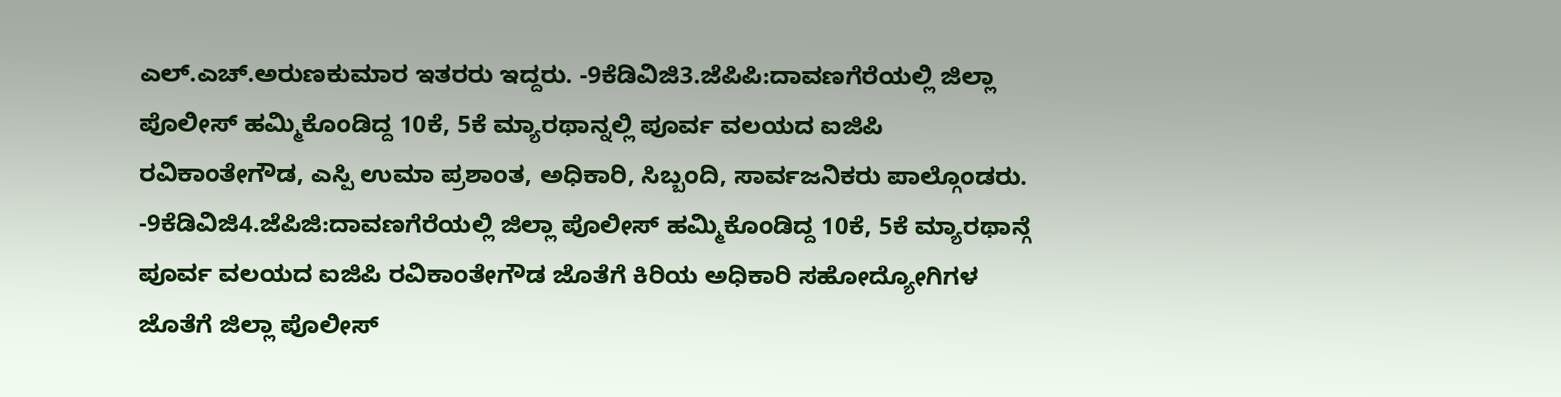ಎಲ್.ಎಚ್.ಅರುಣಕುಮಾರ ಇತರರು ಇದ್ದರು. -9ಕೆಡಿವಿಜಿ3.ಜೆಪಿಪಿ:ದಾವಣಗೆರೆಯಲ್ಲಿ ಜಿಲ್ಲಾ ಪೊಲೀಸ್ ಹಮ್ಮಿಕೊಂಡಿದ್ದ 10ಕೆ, 5ಕೆ ಮ್ಯಾರಥಾನ್ನಲ್ಲಿ ಪೂರ್ವ ವಲಯದ ಐಜಿಪಿ ರವಿಕಾಂತೇಗೌಡ, ಎಸ್ಪಿ ಉಮಾ ಪ್ರಶಾಂತ, ಅಧಿಕಾರಿ, ಸಿಬ್ಬಂದಿ, ಸಾರ್ವಜನಿಕರು ಪಾಲ್ಗೊಂಡರು.
-9ಕೆಡಿವಿಜಿ4.ಜೆಪಿಜಿ:ದಾವಣಗೆರೆಯಲ್ಲಿ ಜಿಲ್ಲಾ ಪೊಲೀಸ್ ಹಮ್ಮಿಕೊಂಡಿದ್ದ 10ಕೆ, 5ಕೆ ಮ್ಯಾರಥಾನ್ಗೆ ಪೂರ್ವ ವಲಯದ ಐಜಿಪಿ ರವಿಕಾಂತೇಗೌಡ ಜೊತೆಗೆ ಕಿರಿಯ ಅಧಿಕಾರಿ ಸಹೋದ್ಯೋಗಿಗಳ ಜೊತೆಗೆ ಜಿಲ್ಲಾ ಪೊಲೀಸ್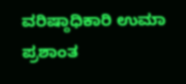ವರಿಷ್ಠಾಧಿಕಾರಿ ಉಮಾ ಪ್ರಶಾಂತ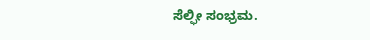ಸೆಲ್ಫೀ ಸಂಭ್ರಮ.